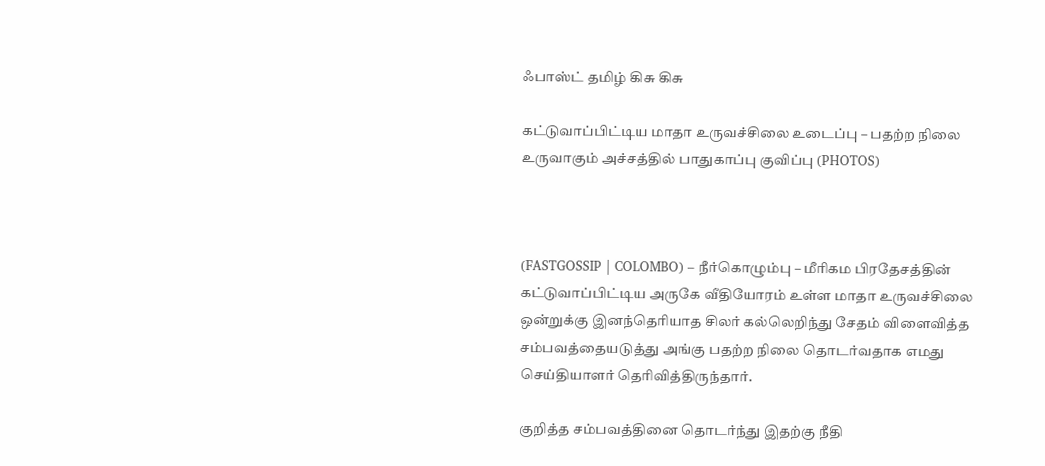ஃபாஸ்ட் தமிழ் கிசு கிசு

கட்டுவாப்பிட்டிய மாதா உருவச்சிலை உடைப்பு – பதற்ற நிலை உருவாகும் அச்சத்தில் பாதுகாப்பு குவிப்பு (PHOTOS)



(FASTGOSSIP | COLOMBO) – நீர்கொழும்பு – மீரிகம பிரதேசத்தின் கட்டுவாப்பிட்டிய அருகே வீதியோரம் உள்ள மாதா உருவச்சிலை ஒன்றுக்கு இனந்தெரியாத சிலர் கல்லெறிந்து சேதம் விளைவித்த சம்பவத்தையடுத்து அங்கு பதற்ற நிலை தொடர்வதாக எமது செய்தியாளர் தெரிவித்திருந்தார்.

குறித்த சம்பவத்தினை தொடர்ந்து இதற்கு நீதி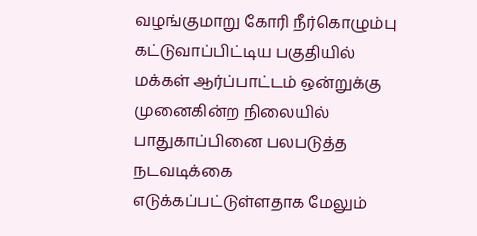வழங்குமாறு கோரி நீர்கொழும்பு கட்டுவாப்பிட்டிய பகுதியில் மக்கள் ஆர்ப்பாட்டம் ஒன்றுக்கு முனைகின்ற நிலையில் பாதுகாப்பினை பலபடுத்த நடவடிக்கை எடுக்கப்பட்டுள்ளதாக மேலும்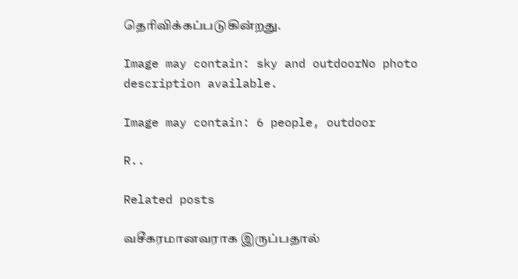தெரிவிக்கப்படுகின்றது.

Image may contain: sky and outdoorNo photo description available.

Image may contain: 6 people, outdoor

R..

Related posts

வசீகரமானவராக இருப்பதால்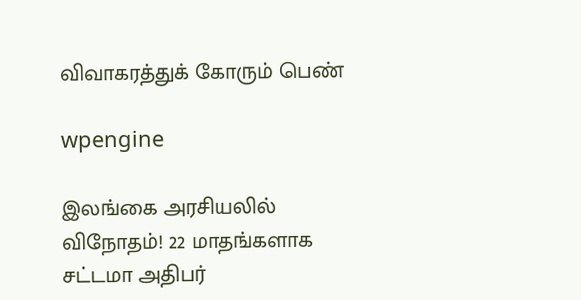விவாகரத்துக் கோரும் பெண்

wpengine

இலங்கை அரசியலில் விநோதம்! 22 மாதங்களாக சட்டமா அதிபர்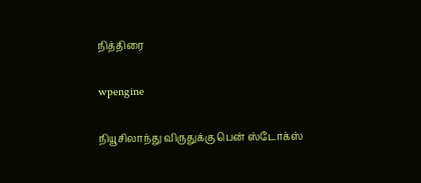நித்திரை

wpengine

நியூசிலாந்து விருதுக்கு பென் ஸ்டோக்ஸ்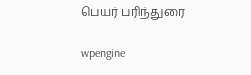பெயர் பரிந்துரை

wpengine